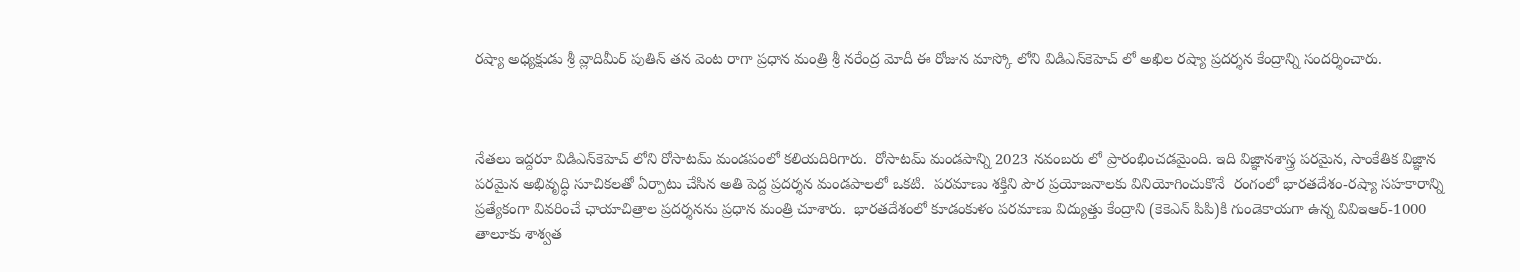రష్యా అధ్యక్షుడు శ్రీ వ్లాదిమీర్ పుతిన్ తన వెంట రాగా ప్రధాన మంత్రి శ్రీ నరేంద్ర మోదీ ఈ రోజున మాస్కో లోని విడిఎన్‌కెహెచ్ లో అఖిల రష్యా ప్రదర్శన కేంద్రాన్ని సందర్శించారు.



నేతలు ఇద్దరూ విడిఎన్‌కెహెచ్ లోని రోసాటమ్ మండపంలో కలియదిరిగారు.  రోసాటమ్ మండపాన్ని 2023 నవంబరు లో ప్రారంభించడమైంది. ఇది విజ్ఞానశాస్త్ర పరమైన, సాంకేతిక విజ్ఞాన పరమైన అభివృద్ధి సూచికలతో ఏర్పాటు చేసిన అతి పెద్ద ప్రదర్శన మండపాలలో ఒకటి.  పరమాణు శక్తిని పౌర ప్రయోజనాలకు వినియోగించుకొనే  రంగంలో భారతదేశం-రష్యా సహకారాన్ని ప్రత్యేకంగా వివరించే ఛాయాచిత్రాల ప్రదర్శనను ప్రధాన మంత్రి చూశారు.  భారతదేశంలో కూడంకుళం పరమాణు విద్యుత్తు కేంద్రాని (కెకెఎన్ పిపి)కి గుండెకాయగా ఉన్న వివిఇఆర్-1000 తాలూకు శాశ్వత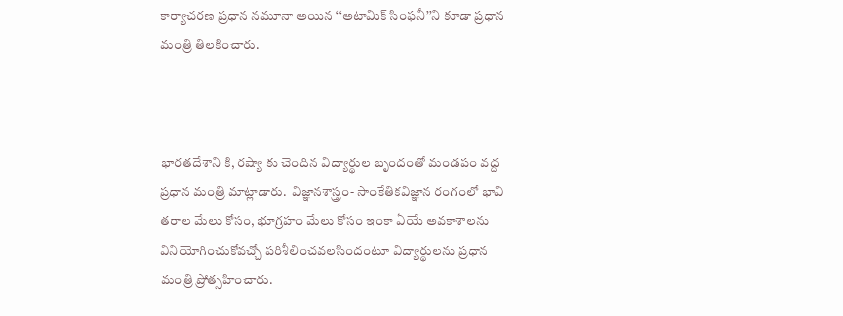కార్యాచరణ ప్రధాన నమూనా అయిన ‘‘అటామిక్ సింఫనీ’’ని కూడా ప్రధాన మంత్రి తిలకించారు.



భారతదేశాని కి, రష్యా కు చెందిన విద్యార్థుల బృందంతో మండపం వద్ద ప్రధాన మంత్రి మాట్లాడారు.  విజ్ఞానశాస్త్రం- సాంకేతికవిజ్ఞాన రంగంలో భావి తరాల మేలు కోసం, భూగ్రహం మేలు కోసం ఇంకా ఏయే అవకాశాలను వినియోగించుకోవచ్చో పరిశీలించవలసిందంటూ విద్యార్థులను ప్రధాన మంత్రి ప్రోత్సహించారు.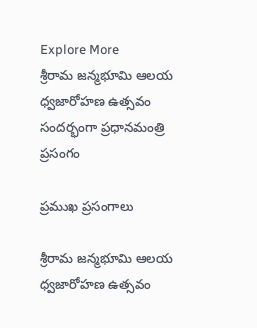Explore More
శ్రీరామ జన్మభూమి ఆలయ ధ్వజారోహణ ఉత్సవం సందర్భంగా ప్రధానమంత్రి ప్రసంగం

ప్రముఖ ప్రసంగాలు

శ్రీరామ జన్మభూమి ఆలయ ధ్వజారోహణ ఉత్సవం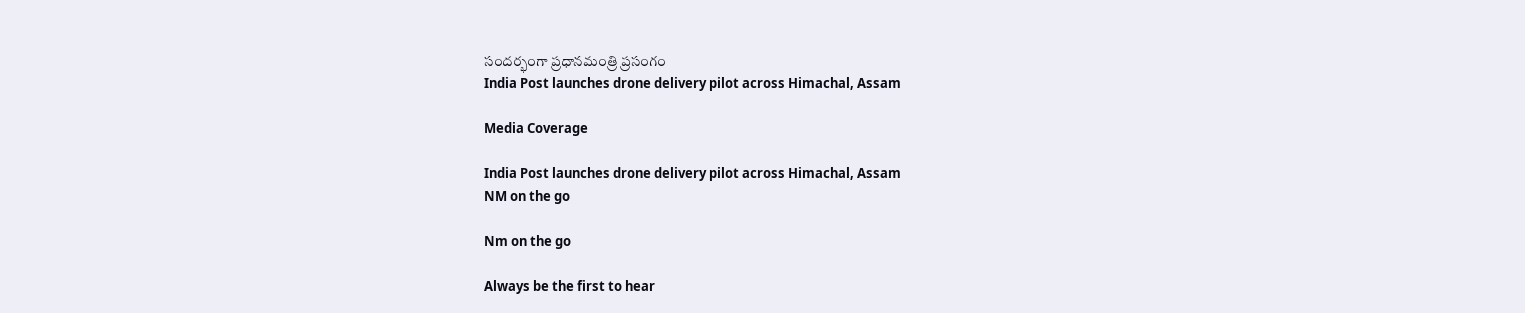సందర్భంగా ప్రధానమంత్రి ప్రసంగం
India Post launches drone delivery pilot across Himachal, Assam

Media Coverage

India Post launches drone delivery pilot across Himachal, Assam
NM on the go

Nm on the go

Always be the first to hear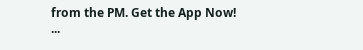from the PM. Get the App Now!
...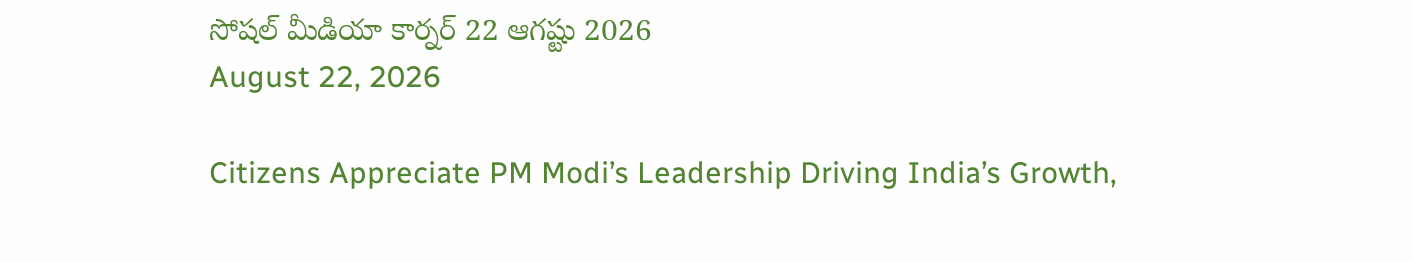సోషల్ మీడియా కార్నర్ 22 ఆగష్టు 2026
August 22, 2026

Citizens Appreciate PM Modi’s Leadership Driving India’s Growth,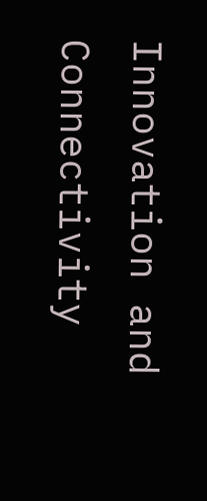Innovation and Connectivity